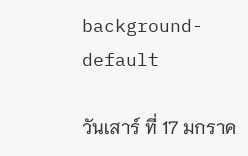background-default

วันเสาร์ ที่ 17 มกราค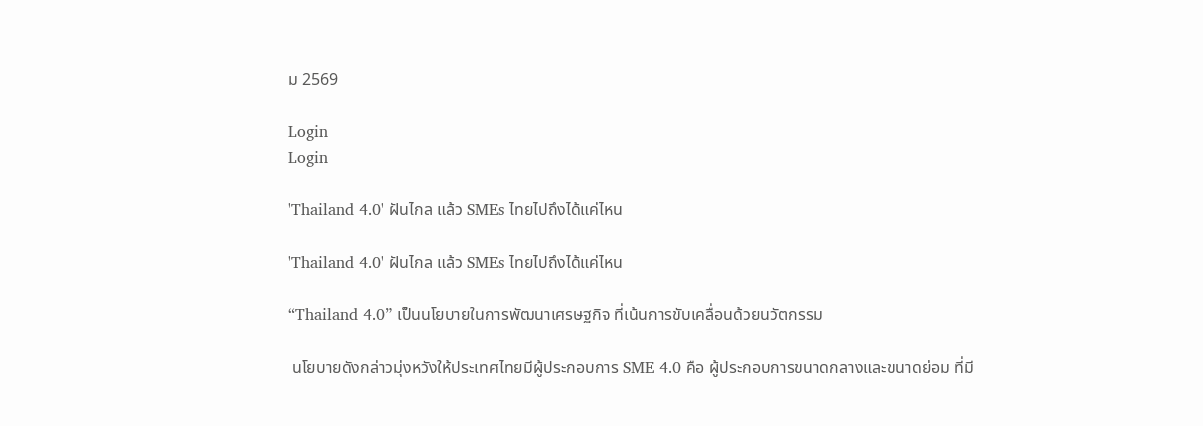ม 2569

Login
Login

'Thailand 4.0' ฝันไกล แล้ว SMEs ไทยไปถึงได้แค่ไหน

'Thailand 4.0' ฝันไกล แล้ว SMEs ไทยไปถึงได้แค่ไหน

“Thailand 4.0” เป็นนโยบายในการพัฒนาเศรษฐกิจ ที่เน้นการขับเคลื่อนด้วยนวัตกรรม

 นโยบายดังกล่าวมุ่งหวังให้ประเทศไทยมีผู้ประกอบการ SME 4.0 คือ ผู้ประกอบการขนาดกลางและขนาดย่อม ที่มี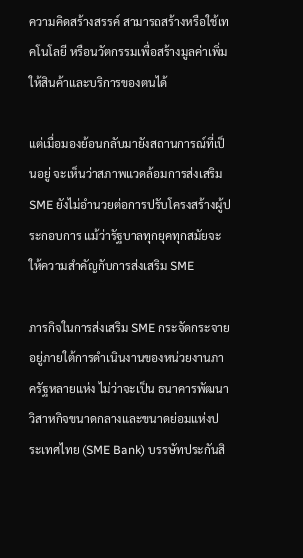ความคิดสร้างสรรค์ สามารถสร้างหรือใช้เทคโนโลยี หรือนวัตกรรมเพื่อสร้างมูลค่าเพิ่มให้สินค้าและบริการของตนได้

แต่เมื่อมองย้อนกลับมายังสถานการณ์ที่เป็นอยู่ จะเห็นว่าสภาพแวดล้อมการส่งเสริม SME ยังไม่อำนวยต่อการปรับโครงสร้างผู้ประกอบการ แม้ว่ารัฐบาลทุกยุคทุกสมัยจะให้ความสำคัญกับการส่งเสริม SME

ภารกิจในการส่งเสริม SME กระจัดกระจายอยู่ภายใต้การดำเนินงานของหน่วยงานภาครัฐหลายแห่ง ไม่ว่าจะเป็น ธนาคารพัฒนาวิสาหกิจขนาดกลางและขนาดย่อมแห่งประเทศไทย (SME Bank) บรรษัทประกันสิ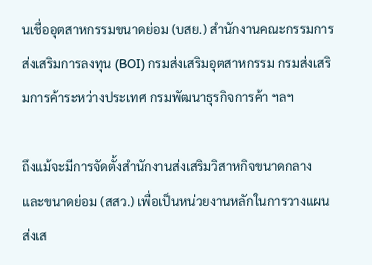นเชื่ออุตสาหกรรมขนาดย่อม (บสย.) สำนักงานคณะกรรมการส่งเสริมการลงทุน (BOI) กรมส่งเสริมอุตสาหกรรม กรมส่งเสริมการค้าระหว่างประเทศ กรมพัฒนาธุรกิจการค้า ฯลฯ

ถึงแม้จะมีการจัดตั้งสำนักงานส่งเสริมวิสาหกิจขนาดกลางและขนาดย่อม (สสว.) เพื่อเป็นหน่วยงานหลักในการวางแผนส่งเส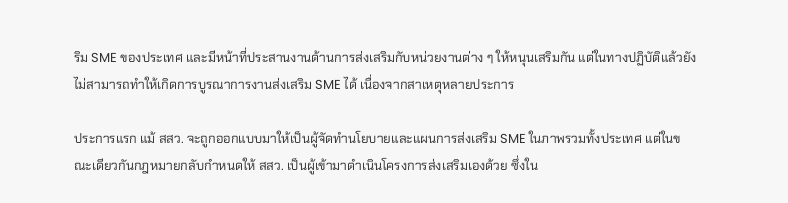ริม SME ของประเทศ และมีหน้าที่ประสานงานด้านการส่งเสริมกับหน่วยงานต่าง ๆ ให้หนุนเสริมกัน แต่ในทางปฏิบัติแล้วยังไม่สามารถทำให้เกิดการบูรณาการงานส่งเสริม SME ได้ เนื่องจากสาเหตุหลายประการ

ประการแรก แม้ สสว. จะถูกออกแบบมาให้เป็นผู้จัดทำนโยบายและแผนการส่งเสริม SME ในภาพรวมทั้งประเทศ แต่ในขณะเดียวกันกฎหมายกลับกำหนดให้ สสว. เป็นผู้เข้ามาดำเนินโครงการส่งเสริมเองด้วย ซึ่งใน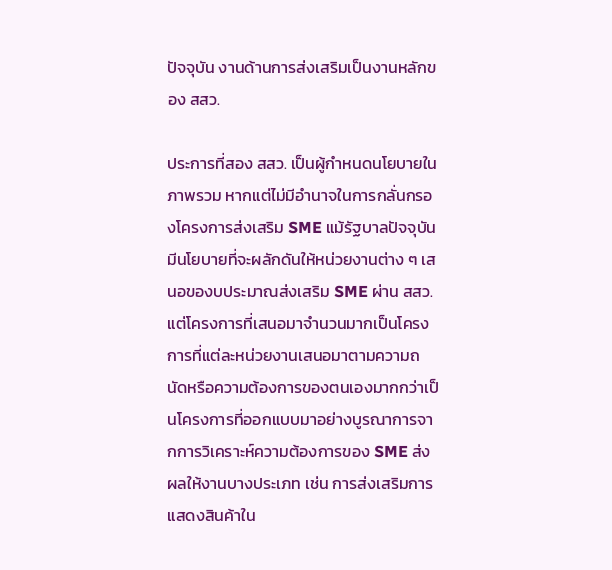ปัจจุบัน งานด้านการส่งเสริมเป็นงานหลักของ สสว.

ประการที่สอง สสว. เป็นผู้กำหนดนโยบายในภาพรวม หากแต่ไม่มีอำนาจในการกลั่นกรองโครงการส่งเสริม SME แม้รัฐบาลปัจจุบันมีนโยบายที่จะผลักดันให้หน่วยงานต่าง ๆ เสนอของบประมาณส่งเสริม SME ผ่าน สสว. แต่โครงการที่เสนอมาจำนวนมากเป็นโครงการที่แต่ละหน่วยงานเสนอมาตามความถนัดหรือความต้องการของตนเองมากกว่าเป็นโครงการที่ออกแบบมาอย่างบูรณาการจากการวิเคราะห์ความต้องการของ SME ส่งผลให้งานบางประเภท เช่น การส่งเสริมการแสดงสินค้าใน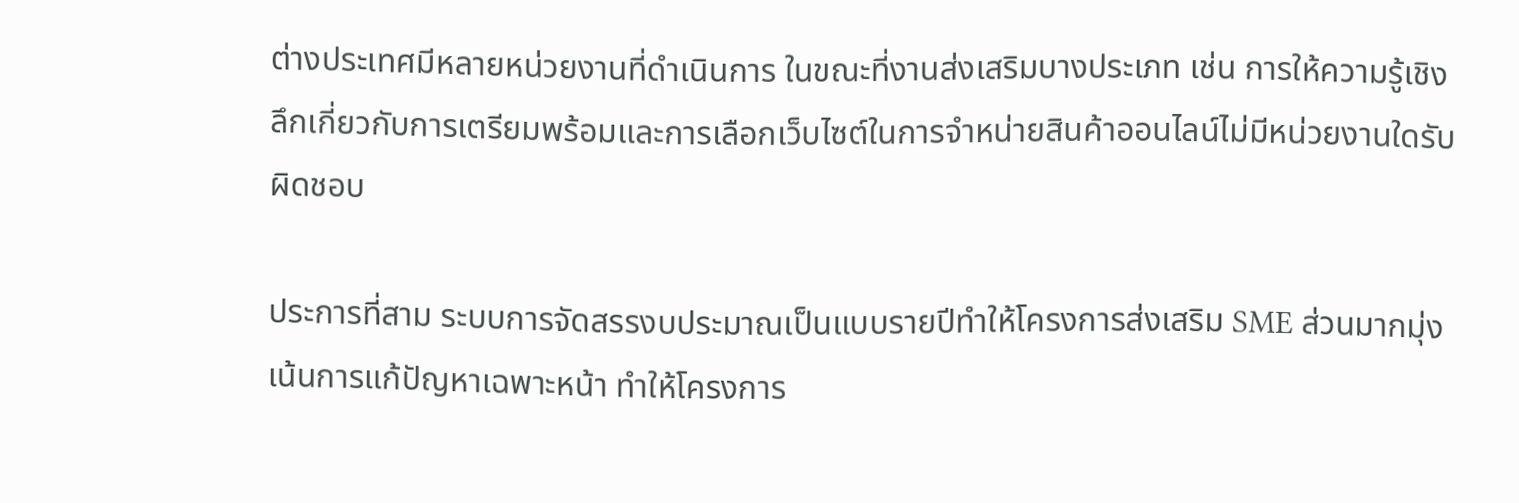ต่างประเทศมีหลายหน่วยงานที่ดำเนินการ ในขณะที่งานส่งเสริมบางประเภท เช่น การให้ความรู้เชิงลึกเกี่ยวกับการเตรียมพร้อมและการเลือกเว็บไซต์ในการจำหน่ายสินค้าออนไลน์ไม่มีหน่วยงานใดรับผิดชอบ

ประการที่สาม ระบบการจัดสรรงบประมาณเป็นแบบรายปีทำให้โครงการส่งเสริม SME ส่วนมากมุ่งเน้นการแก้ปัญหาเฉพาะหน้า ทำให้โครงการ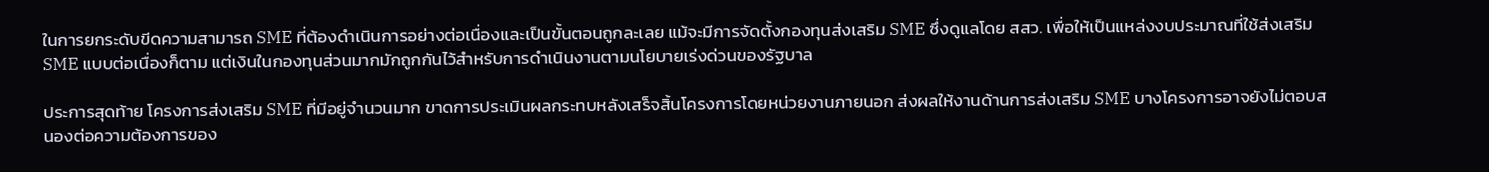ในการยกระดับขีดความสามารถ SME ที่ต้องดำเนินการอย่างต่อเนื่องและเป็นขั้นตอนถูกละเลย แม้จะมีการจัดตั้งกองทุนส่งเสริม SME ซึ่งดูแลโดย สสว. เพื่อให้เป็นแหล่งงบประมาณที่ใช้ส่งเสริม SME แบบต่อเนื่องก็ตาม แต่เงินในกองทุนส่วนมากมักถูกกันไว้สำหรับการดำเนินงานตามนโยบายเร่งด่วนของรัฐบาล

ประการสุดท้าย โครงการส่งเสริม SME ที่มีอยู่จำนวนมาก ขาดการประเมินผลกระทบหลังเสร็จสิ้นโครงการโดยหน่วยงานภายนอก ส่งผลให้งานด้านการส่งเสริม SME บางโครงการอาจยังไม่ตอบสนองต่อความต้องการของ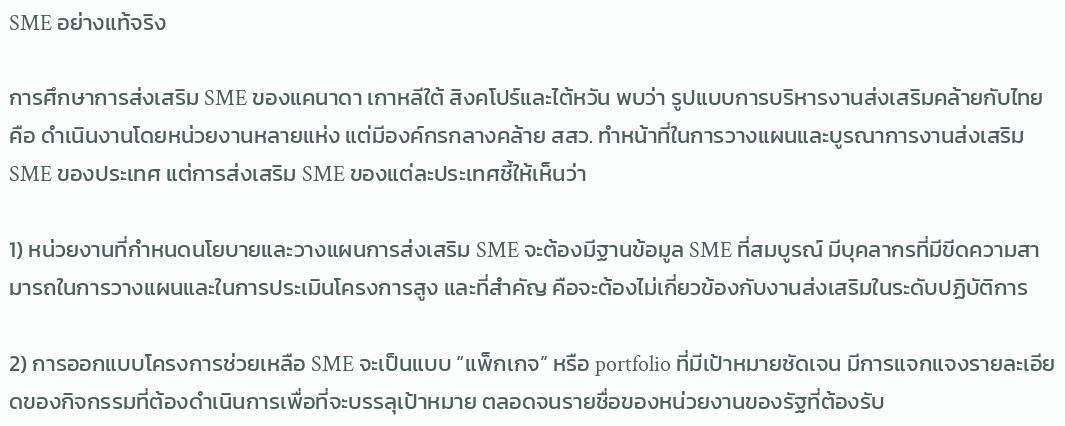SME อย่างแท้จริง

การศึกษาการส่งเสริม SME ของแคนาดา เกาหลีใต้ สิงคโปร์และไต้หวัน พบว่า รูปแบบการบริหารงานส่งเสริมคล้ายกับไทย คือ ดำเนินงานโดยหน่วยงานหลายแห่ง แต่มีองค์กรกลางคล้าย สสว. ทำหน้าที่ในการวางแผนและบูรณาการงานส่งเสริม SME ของประเทศ แต่การส่งเสริม SME ของแต่ละประเทศชี้ให้เห็นว่า

1) หน่วยงานที่กำหนดนโยบายและวางแผนการส่งเสริม SME จะต้องมีฐานข้อมูล SME ที่สมบูรณ์ มีบุคลากรที่มีขีดความสามารถในการวางแผนและในการประเมินโครงการสูง และที่สำคัญ คือจะต้องไม่เกี่ยวข้องกับงานส่งเสริมในระดับปฏิบัติการ

2) การออกแบบโครงการช่วยเหลือ SME จะเป็นแบบ “แพ็กเกจ” หรือ portfolio ที่มีเป้าหมายชัดเจน มีการแจกแจงรายละเอียดของกิจกรรมที่ต้องดำเนินการเพื่อที่จะบรรลุเป้าหมาย ตลอดจนรายชื่อของหน่วยงานของรัฐที่ต้องรับ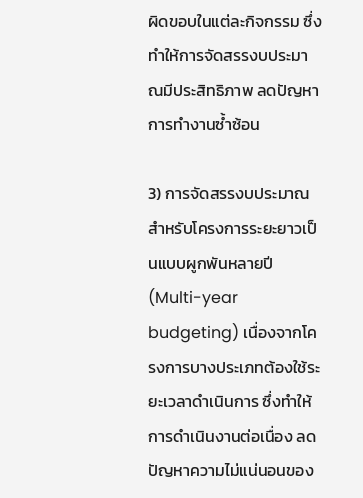ผิดขอบในแต่ละกิจกรรม ซึ่งทำให้การจัดสรรงบประมาณมีประสิทธิภาพ ลดปัญหาการทำงานซ้ำซ้อน

3) การจัดสรรงบประมาณสำหรับโครงการระยะยาวเป็นแบบผูกพันหลายปี (Multi-year budgeting) เนื่องจากโครงการบางประเภทต้องใช้ระยะเวลาดำเนินการ ซึ่งทำให้การดำเนินงานต่อเนื่อง ลดปัญหาความไม่แน่นอนของ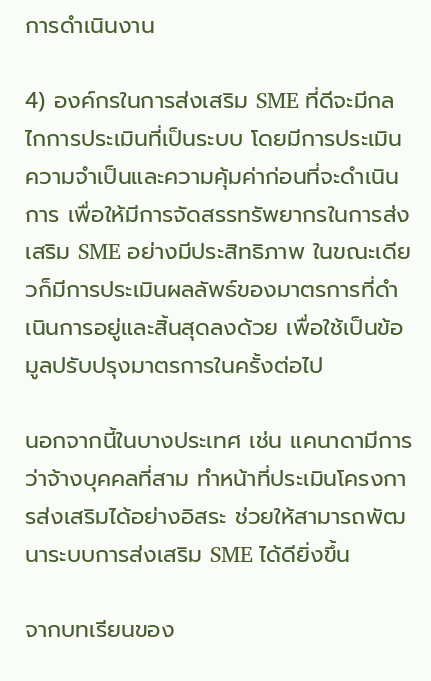การดำเนินงาน

4) องค์กรในการส่งเสริม SME ที่ดีจะมีกลไกการประเมินที่เป็นระบบ โดยมีการประเมินความจำเป็นและความคุ้มค่าก่อนที่จะดำเนินการ เพื่อให้มีการจัดสรรทรัพยากรในการส่งเสริม SME อย่างมีประสิทธิภาพ ในขณะเดียวก็มีการประเมินผลลัพธ์ของมาตรการที่ดำเนินการอยู่และสิ้นสุดลงด้วย เพื่อใช้เป็นข้อมูลปรับปรุงมาตรการในครั้งต่อไป

นอกจากนี้ในบางประเทศ เช่น แคนาดามีการว่าจ้างบุคคลที่สาม ทำหน้าที่ประเมินโครงการส่งเสริมได้อย่างอิสระ ช่วยให้สามารถพัฒนาระบบการส่งเสริม SME ได้ดียิ่งขึ้น

จากบทเรียนของ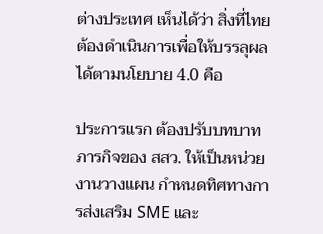ต่างประเทศ เห็นได้ว่า สิ่งที่ไทยต้องดำเนินการเพื่อให้บรรลุผลได้ตามนโยบาย 4.0 คือ

ประการแรก ต้องปรับบทบาทภารกิจของ สสว. ให้เป็นหน่วยงานวางแผน กำหนดทิศทางการส่งเสริม SME และ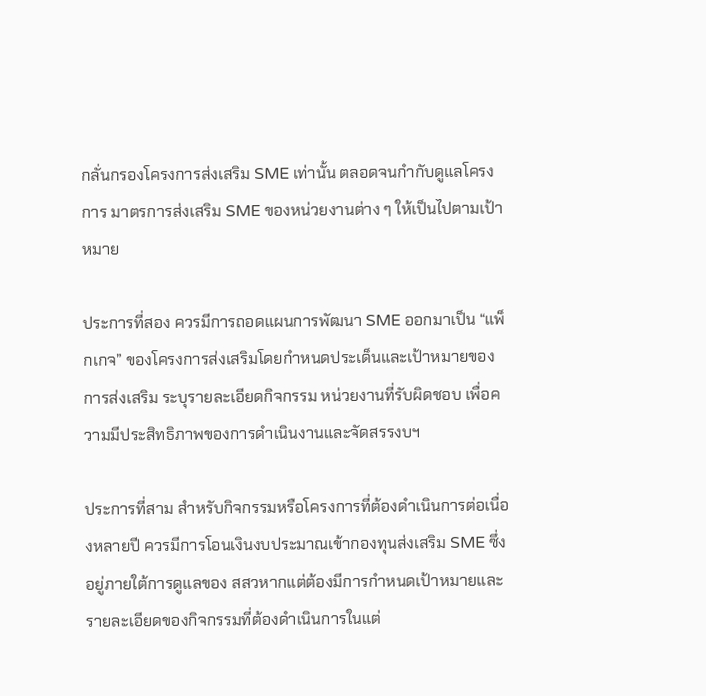กลั่นกรองโครงการส่งเสริม SME เท่านั้น ตลอดจนกำกับดูแลโครงการ มาตรการส่งเสริม SME ของหน่วยงานต่าง ๆ ให้เป็นไปตามเป้าหมาย

ประการที่สอง ควรมีการถอดแผนการพัฒนา SME ออกมาเป็น “แพ็กเกจ” ของโครงการส่งเสริมโดยกำหนดประเด็นและเป้าหมายของการส่งเสริม ระบุรายละเอียดกิจกรรม หน่วยงานที่รับผิดชอบ เพื่อความมีประสิทธิภาพของการดำเนินงานและจัดสรรงบฯ

ประการที่สาม สำหรับกิจกรรมหรือโครงการที่ต้องดำเนินการต่อเนื่องหลายปี ควรมีการโอนเงินงบประมาณเข้ากองทุนส่งเสริม SME ซึ่งอยู่ภายใต้การดูแลของ สสวหากแต่ต้องมีการกำหนดเป้าหมายและรายละเอียดของกิจกรรมที่ต้องดำเนินการในแต่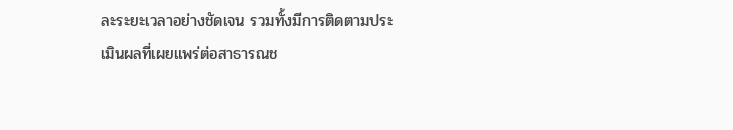ละระยะเวลาอย่างชัดเจน รวมทั้งมีการติดตามประเมินผลที่เผยแพร่ต่อสาธารณช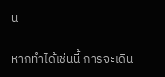น

หากทำได้เช่นนี้ การจะเดิน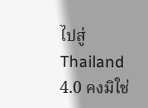ไปสู่ Thailand 4.0 คงมิใช่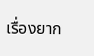เรื่องยาก